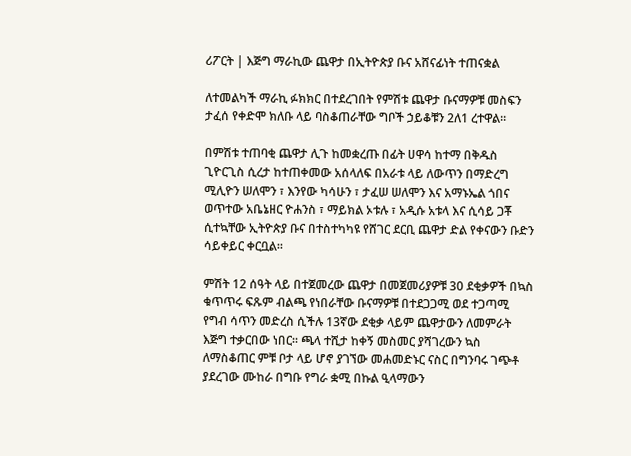ሪፖርት | እጅግ ማራኪው ጨዋታ በኢትዮጵያ ቡና አሸናፊነት ተጠናቋል

ለተመልካች ማራኪ ፉክክር በተደረገበት የምሽቱ ጨዋታ ቡናማዎቹ መስፍን ታፈሰ የቀድሞ ክለቡ ላይ ባስቆጠራቸው ግቦች ኃይቆቹን 2ለ1 ረተዋል።

በምሽቱ ተጠባቂ ጨዋታ ሊጉ ከመቋረጡ በፊት ሀዋሳ ከተማ በቅዱስ ጊዮርጊስ ሲረታ ከተጠቀመው አሰላለፍ በአራቱ ላይ ለውጥን በማድረግ ሚሊዮን ሠለሞን ፣ እንየው ካሳሁን ፣ ታፈሠ ሠለሞን እና አማኑኤል ጎበና ወጥተው አቤኔዘር ዮሐንስ ፣ ማይክል ኦቱሉ ፣ አዲሱ አቱላ እና ሲሳይ ጋቾ ሲተኳቸው ኢትዮጵያ ቡና በተስተካካዩ የሸገር ደርቢ ጨዋታ ድል የቀናውን ቡድን ሳይቀይር ቀርቧል።

ምሽት 12 ሰዓት ላይ በተጀመረው ጨዋታ በመጀመሪያዎቹ 30 ደቂቃዎች በኳስ ቁጥጥሩ ፍጹም ብልጫ የነበራቸው ቡናማዎቹ በተደጋጋሚ ወደ ተጋጣሚ የግብ ሳጥን መድረስ ሲችሉ 13ኛው ደቂቃ ላይም ጨዋታውን ለመምራት እጅግ ተቃርበው ነበር። ጫላ ተሺታ ከቀኝ መስመር ያሻገረውን ኳስ ለማስቆጠር ምቹ ቦታ ላይ ሆኖ ያገኘው መሐመድኑር ናስር በግንባሩ ገጭቶ ያደረገው ሙከራ በግቡ የግራ ቋሚ በኩል ዒላማውን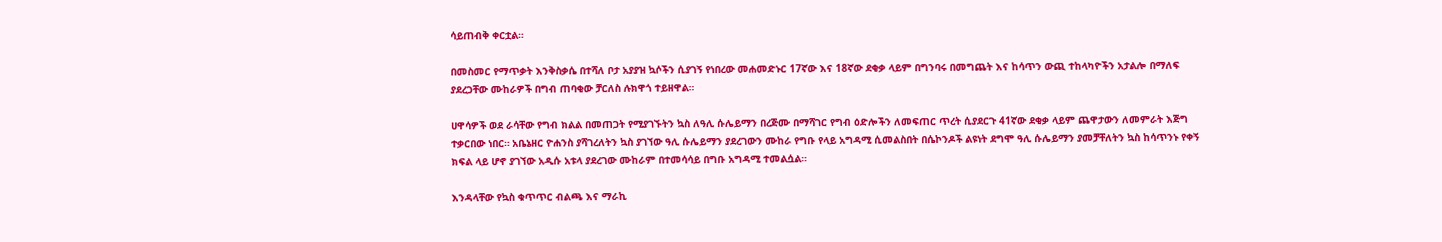ሳይጠብቅ ቀርቷል።

በመስመር የማጥቃት እንቅስቃሴ በተሻለ ቦታ አያያዝ ኳሶችን ሲያገኝ የነበረው መሐመድኑር 17ኛው እና 18ኛው ደቂቃ ላይም በግንባሩ በመግጨት እና ከሳጥን ውጪ ተከላካዮችን አታልሎ በማለፍ ያደረጋቸው ሙከራዎች በግብ ጠባቂው ቻርለስ ሉክዋጎ ተይዘዋል።

ሀዋሳዎች ወደ ራሳቸው የግብ ክልል በመጠጋት የሚያገኙትን ኳስ ለዓሊ ሱሌይማን በረጅሙ በማሻገር የግብ ዕድሎችን ለመፍጠር ጥረት ሲያደርጉ 41ኛው ደቂቃ ላይም ጨዋታውን ለመምራት እጅግ ተቃርበው ነበር። አቤኔዘር ዮሐንስ ያሻገረለትን ኳስ ያገኘው ዓሊ ሱሌይማን ያደረገውን ሙከራ የግቡ የላይ አግዳሚ ሲመልስበት በሴኮንዶች ልዩነት ደግሞ ዓሊ ሱሌይማን ያመቻቸለትን ኳስ ከሳጥንኑ የቀኝ ክፍል ላይ ሆኖ ያገኘው አዲሱ አቱላ ያደረገው ሙከራም በተመሳሳይ በግቡ አግዳሚ ተመልሷል።

እንዳላቸው የኳስ ቁጥጥር ብልጫ እና ማራኪ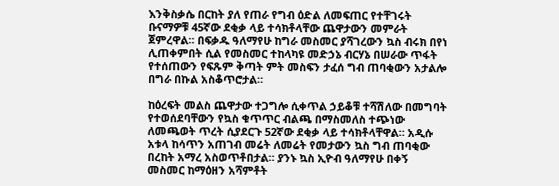እንቅስቃሴ በርከት ያለ የጠራ የግብ ዕድል ለመፍጠር የተቸገሩት ቡናማዎቹ 45ኛው ደቂቃ ላይ ተሳክቶላቸው ጨዋታውን መምራት ጀምረዋል። በፍቃዱ ዓለማየሁ ከግራ መስመር ያሻገረውን ኳስ ብሩክ በየነ ሊጠቀምበት ሲል የመስመር ተከላካዩ መድኃኔ ብርሃኔ በሠራው ጥፋት የተሰጠውን የፍጹም ቅጣት ምት መስፍን ታፈሰ ግብ ጠባቂውን አታልሎ በግራ በኩል አስቆጥሮታል።

ከዕረፍት መልስ ጨዋታው ተጋግሎ ሲቀጥል ኃይቆቹ ተሻሽለው በመግባት የተወሰደባቸውን የኳስ ቁጥጥር ብልጫ በማስመለስ ተጭነው ለመጫወት ጥረት ሲያደርጉ 52ኛው ደቂቃ ላይ ተሳክቶላቸዋል። አዲሱ አቱላ ከሳጥን አጠገብ መሬት ለመሬት የመታውን ኳስ ግብ ጠባቂው በረከት አማረ አስወጥቶበታል። ያንኑ ኳስ ኢዮብ ዓለማየሁ በቀኝ መስመር ከማዕዘን አሻምቶት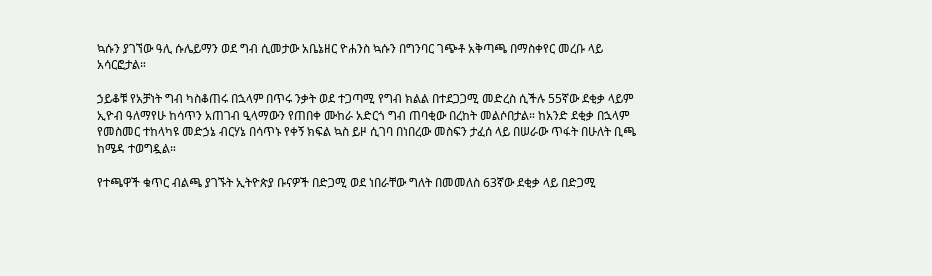ኳሱን ያገኘው ዓሊ ሱሌይማን ወደ ግብ ሲመታው አቤኔዘር ዮሐንስ ኳሱን በግንባር ገጭቶ አቅጣጫ በማስቀየር መረቡ ላይ አሳርፎታል።

ኃይቆቹ የአቻነት ግብ ካስቆጠሩ በኋላም በጥሩ ንቃት ወደ ተጋጣሚ የግብ ክልል በተደጋጋሚ መድረስ ሲችሉ 55ኛው ደቂቃ ላይም ኢዮብ ዓለማየሁ ከሳጥን አጠገብ ዒላማውን የጠበቀ ሙከራ አድርጎ ግብ ጠባቂው በረከት መልሶበታል። ከአንድ ደቂቃ በኋላም የመስመር ተከላካዩ መድኃኔ ብርሃኔ በሳጥኑ የቀኝ ክፍል ኳስ ይዞ ሲገባ በነበረው መስፍን ታፈሰ ላይ በሠራው ጥፋት በሁለት ቢጫ ከሜዳ ተወግዷል።

የተጫዋች ቁጥር ብልጫ ያገኙት ኢትዮጵያ ቡናዎች በድጋሚ ወደ ነበራቸው ግለት በመመለስ 63ኛው ደቂቃ ላይ በድጋሚ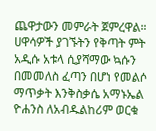ጨዋታውን መምራት ጀምረዋል። ሀዋሳዎች ያገኙትን የቅጣት ምት አዲሱ አቱላ ሲያሻማው ኳሱን በመመለስ ፈጣን በሆነ የመልሶ ማጥቃት እንቅስቃሴ አማኑኤል ዮሐንስ ለአብዱልከሪም ወርቁ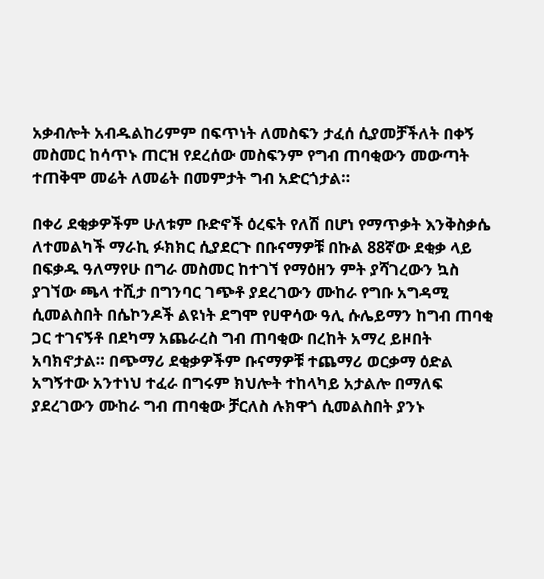አቃብሎት አብዱልከሪምም በፍጥነት ለመስፍን ታፈሰ ሲያመቻችለት በቀኝ መስመር ከሳጥኑ ጠርዝ የደረሰው መስፍንም የግብ ጠባቂውን መውጣት ተጠቅሞ መሬት ለመሬት በመምታት ግብ አድርጎታል።

በቀሪ ደቂቃዎችም ሁለቱም ቡድኖች ዕረፍት የለሽ በሆነ የማጥቃት እንቅስቃሴ ለተመልካች ማራኪ ፉክክር ሲያደርጉ በቡናማዎቹ በኩል 88ኛው ደቂቃ ላይ በፍቃዱ ዓለማየሁ በግራ መስመር ከተገኘ የማዕዘን ምት ያሻገረውን ኳስ ያገኘው ጫላ ተሺታ በግንባር ገጭቶ ያደረገውን ሙከራ የግቡ አግዳሚ ሲመልስበት በሴኮንዶች ልዩነት ደግሞ የሀዋሳው ዓሊ ሱሌይማን ከግብ ጠባቂ ጋር ተገናኝቶ በደካማ አጨራረስ ግብ ጠባቂው በረከት አማረ ይዞበት አባክኖታል። በጭማሪ ደቂቃዎችም ቡናማዎቹ ተጨማሪ ወርቃማ ዕድል አግኝተው አንተነህ ተፈራ በግሩም ክህሎት ተከላካይ አታልሎ በማለፍ ያደረገውን ሙከራ ግብ ጠባቂው ቻርለስ ሉክዋጎ ሲመልስበት ያንኑ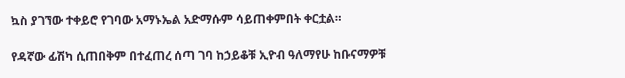ኳስ ያገኘው ተቀይሮ የገባው አማኑኤል አድማሱም ሳይጠቀምበት ቀርቷል።

የዳኛው ፊሽካ ሲጠበቅም በተፈጠረ ሰጣ ገባ ከኃይቆቹ ኢዮብ ዓለማየሁ ከቡናማዎቹ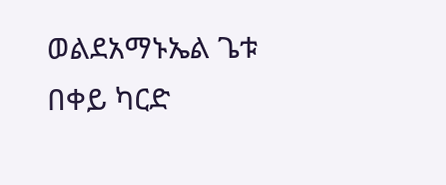ወልደአማኑኤል ጌቱ በቀይ ካርድ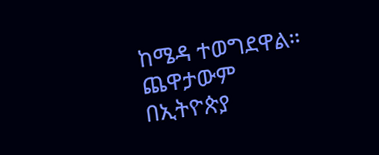ከሜዳ ተወግደዋል። ጨዋታውም በኢትዮጵያ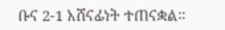ቡና 2-1 አሸናፊነት ተጠናቋል።